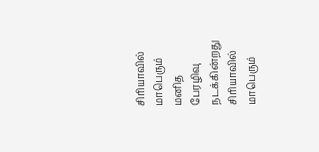சிரியாவில் மாபெரும் மனித பேரழிவு நடக்கின்றது
சிரியாவில் மாபெரும்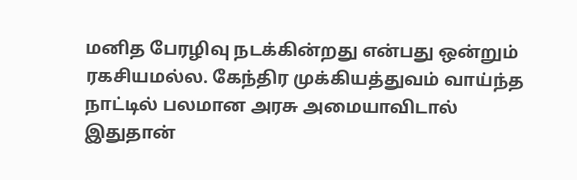மனித பேரழிவு நடக்கின்றது என்பது ஒன்றும் ரகசியமல்ல. கேந்திர முக்கியத்துவம் வாய்ந்த நாட்டில் பலமான அரசு அமையாவிடால் இதுதான்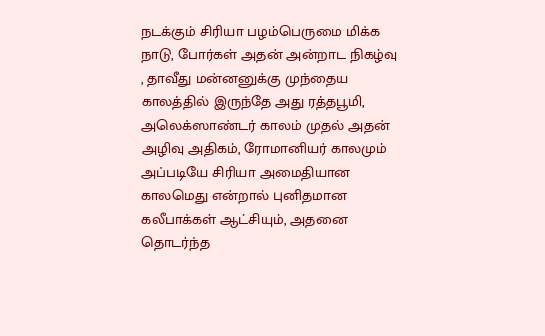நடக்கும் சிரியா பழம்பெருமை மிக்க நாடு, போர்கள் அதன் அன்றாட நிகழ்வு , தாவீது மன்னனுக்கு முந்தைய காலத்தில் இருந்தே அது ரத்தபூமி, அலெக்ஸாண்டர் காலம் முதல் அதன் அழிவு அதிகம், ரோமானியர் காலமும் அப்படியே சிரியா அமைதியான காலமெது என்றால் புனிதமான கலீபாக்கள் ஆட்சியும், அதனை தொடர்ந்த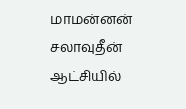மாமன்னன் சலாவுதீன் ஆட்சியில்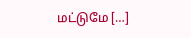மட்டுமே […]